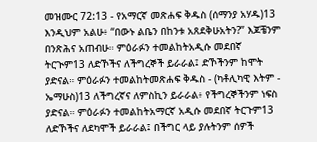መዝሙር 72:13 - የአማርኛ መጽሐፍ ቅዱስ (ሰማንያ አሃዱ)13 እንዲህም አልሁ፥ “በውኑ ልቤን በከንቱ አጸደቅሁአትን?” እጆቼንም በንጽሕና አጠብሁ። ምዕራፉን ተመልከትአዲሱ መደበኛ ትርጒም13 ለድኾችና ለችግረኞች ይራራል፤ ድኾችንም ከሞት ያድናል። ምዕራፉን ተመልከትመጽሐፍ ቅዱስ - (ካቶሊካዊ እትም - ኤማሁስ)13 ለችግረኛና ለምስኪን ይራራል፥ የችግረኞችንም ነፍስ ያድናል። ምዕራፉን ተመልከትአማርኛ አዲሱ መደበኛ ትርጉም13 ለድኾችና ለደካሞች ይራራል፤ በችግር ላይ ያሉትንም ሰዎች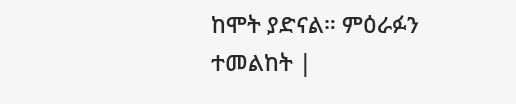ከሞት ያድናል። ምዕራፉን ተመልከት |